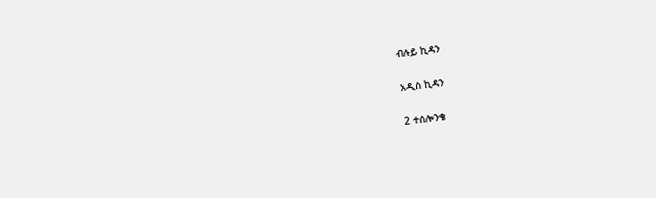ብሉይ ኪዳን

አዲስ ኪዳን

2 ተሰሎንቄ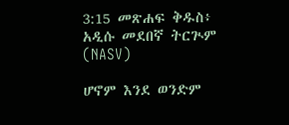3:15 መጽሐፍ ቅዱስ፥ አዲሱ መደበኛ ትርጒም (NASV)

ሆኖም እንደ ወንድም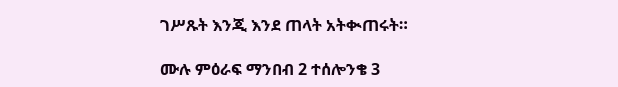ገሥጹት እንጂ እንደ ጠላት አትቊጠሩት።

ሙሉ ምዕራፍ ማንበብ 2 ተሰሎንቄ 3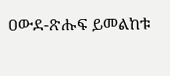ዐውደ-ጽሑፍ ይመልከቱ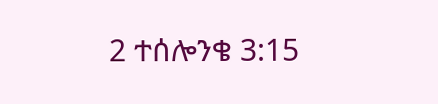2 ተሰሎንቄ 3:15